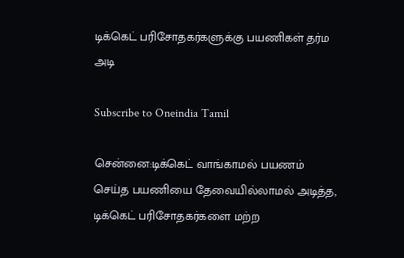டிக்கெட் பரிசோதகர்களுக்கு பயணிகள் தர்ம அடி

Subscribe to Oneindia Tamil

சென்னை:டிக்கெட் வாங்காமல் பயணம் செய்த பயணியை தேவையில்லாமல் அடித்த, டிக்கெட் பரிசோதகர்களை மற்ற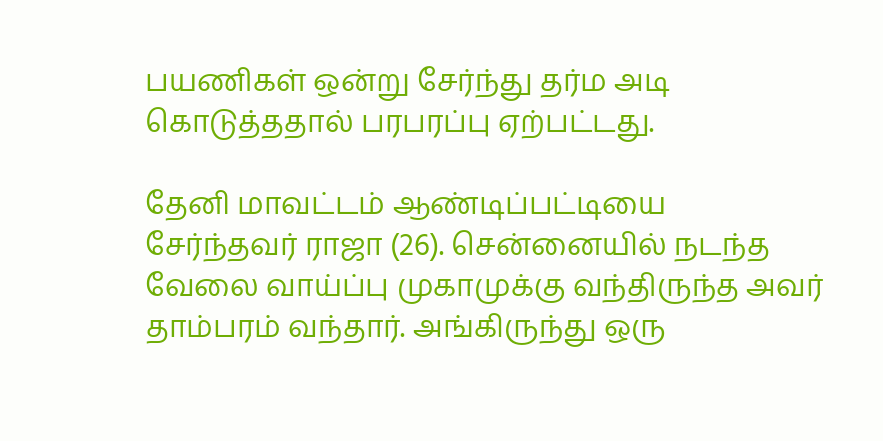பயணிகள் ஒன்று சேர்ந்து தர்ம அடி கொடுத்ததால் பரபரப்பு ஏற்பட்டது.

தேனி மாவட்டம் ஆண்டிப்பட்டியை சேர்ந்தவர் ராஜா (26). சென்னையில் நடந்த வேலை வாய்ப்பு முகாமுக்கு வந்திருந்த அவர் தாம்பரம் வந்தார். அங்கிருந்து ஒரு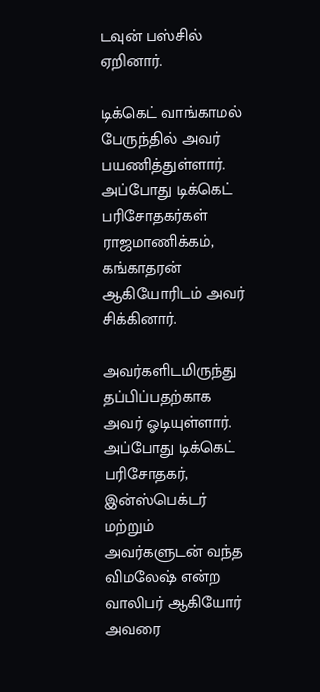டவுன் பஸ்சில் ஏறினார்.

டிக்கெட் வாங்காமல் பேருந்தில் அவர் பயணித்துள்ளார். அப்போது டிக்கெட் பரிசோதகர்கள் ராஜமாணிக்கம், கங்காதரன் ஆகியோரிடம் அவர் சிக்கினார்.

அவர்களிடமிருந்து தப்பிப்பதற்காக அவர் ஓடியுள்ளார். அப்போது டிக்கெட் பரிசோதகர், இன்ஸ்பெக்டர் மற்றும் அவர்களுடன் வந்த விமலேஷ் என்ற வாலிபர் ஆகியோர் அவரை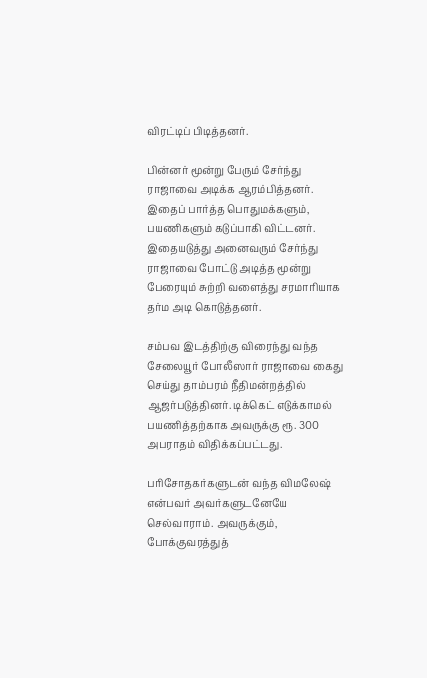விரட்டிப் பிடித்தனர்.

பின்னர் மூன்று பேரும் சேர்ந்து ராஜாவை அடிக்க ஆரம்பித்தனர். இதைப் பார்த்த பொதுமக்களும், பயணிகளும் கடுப்பாகி விட்டனர். இதையடுத்து அனைவரும் சேர்ந்து ராஜாவை போட்டு அடித்த மூன்று பேரையும் சுற்றி வளைத்து சரமாரியாக தர்ம அடி கொடுத்தனர்.

சம்பவ இடத்திற்கு விரைந்து வந்த சேலையூர் போலீஸார் ராஜாவை கைது செய்து தாம்பரம் நீதிமன்றத்தில் ஆஜர்படுத்தினர். டிக்கெட் எடுக்காமல் பயணித்தற்காக அவருக்கு ரூ. 300 அபராதம் விதிக்கப்பட்டது.

பரிசோதகர்களுடன் வந்த விமலேஷ் என்பவர் அவர்களுடனேயே செல்வாராம். அவருக்கும், போக்குவரத்துத்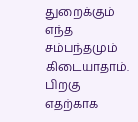துறைக்கும் எந்த சம்பந்தமும் கிடையாதாம். பிறகு எதற்காக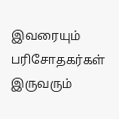இவரையும் பரிசோதகர்கள் இருவரும்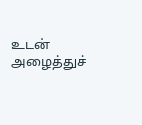உடன் அழைத்துச்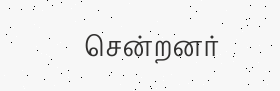சென்றனர்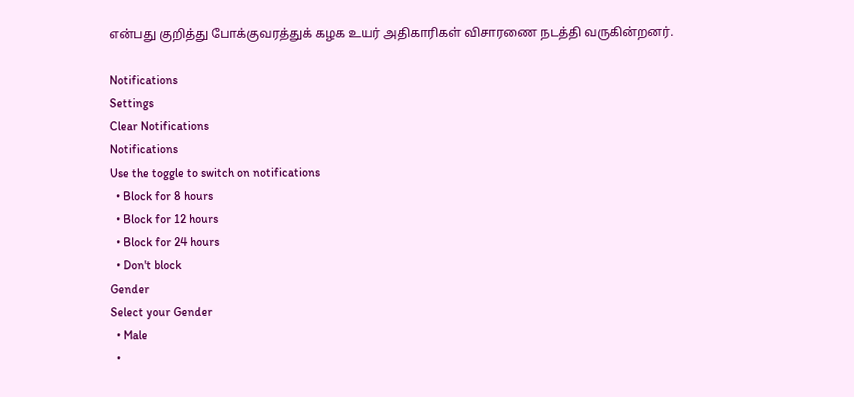என்பது குறித்து போக்குவரத்துக் கழக உயர் அதிகாரிகள் விசாரணை நடத்தி வருகின்றனர்.

Notifications
Settings
Clear Notifications
Notifications
Use the toggle to switch on notifications
  • Block for 8 hours
  • Block for 12 hours
  • Block for 24 hours
  • Don't block
Gender
Select your Gender
  • Male
  •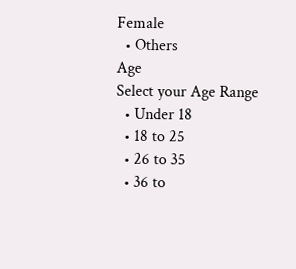Female
  • Others
Age
Select your Age Range
  • Under 18
  • 18 to 25
  • 26 to 35
  • 36 to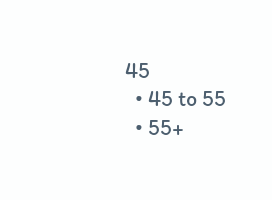45
  • 45 to 55
  • 55+